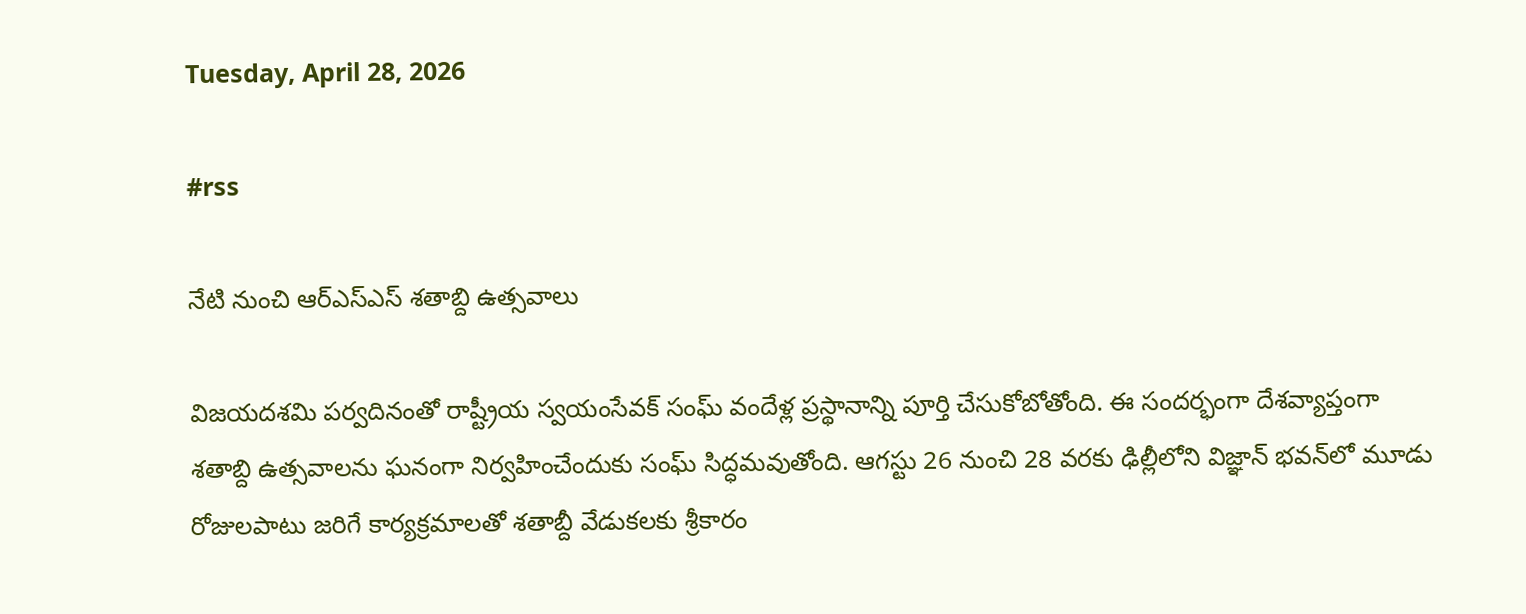Tuesday, April 28, 2026

#rss

నేటి నుంచి ఆర్ఎస్ఎస్ శతాబ్ది ఉత్సవాలు

విజయదశమి పర్వదినంతో రాష్ట్రీయ స్వ‌యంసేవ‌క్ సంఘ్ వందేళ్ల ప్రస్థానాన్ని పూర్తి చేసుకోబోతోంది. ఈ సందర్భంగా దేశవ్యాప్తంగా శతాబ్ది ఉత్సవాలను ఘనంగా నిర్వహించేందుకు సంఘ్ సిద్ధమవుతోంది. ఆగస్టు 26 నుంచి 28 వరకు ఢిల్లీలోని విజ్ఞాన్‌ భవన్‌లో మూడు రోజులపాటు జరిగే కార్యక్రమాలతో శతాబ్దీ వేడుకలకు శ్రీకారం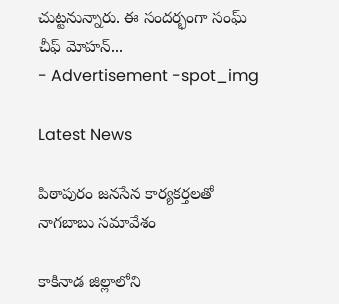చుట్టనున్నారు. ఈ సందర్భంగా సంఘ్ చీఫ్ మోహన్...
- Advertisement -spot_img

Latest News

పిఠాపురం జనసేన కార్యకర్తలతో నాగబాబు సమావేశం

కాకినాడ జిల్లాలోని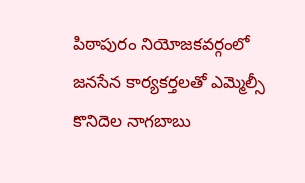పిఠాపురం నియోజకవర్గంలో జనసేన కార్యకర్తలతో ఎమ్మెల్సీ కొనిదెల నాగబాబు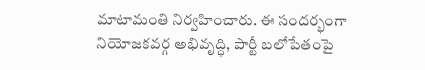మాటామంతి నిర్వహించారు. ఈ సందర్భంగా నియోజకవర్గ అభివృద్ధి, పార్టీ బలోపేతంపై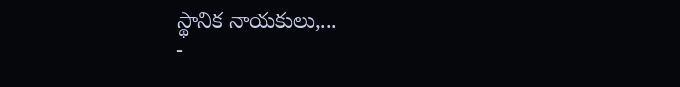స్థానిక నాయకులు,...
-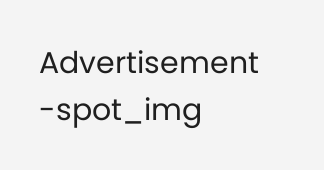Advertisement -spot_img